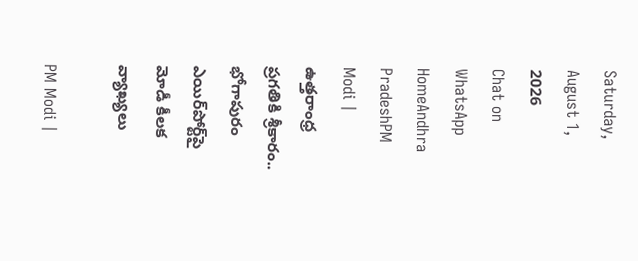Saturday, August 1, 2026
Chat on WhatsApp
HomeAndhra PradeshPM Modi | ఉత్తరాంధ్ర ప్రగతికి శ్రీకారం.. భోగాపురం ఎయిర్‌పోర్ట్‌పై మోడీ కీలక వ్యాఖ్యలు

PM Modi |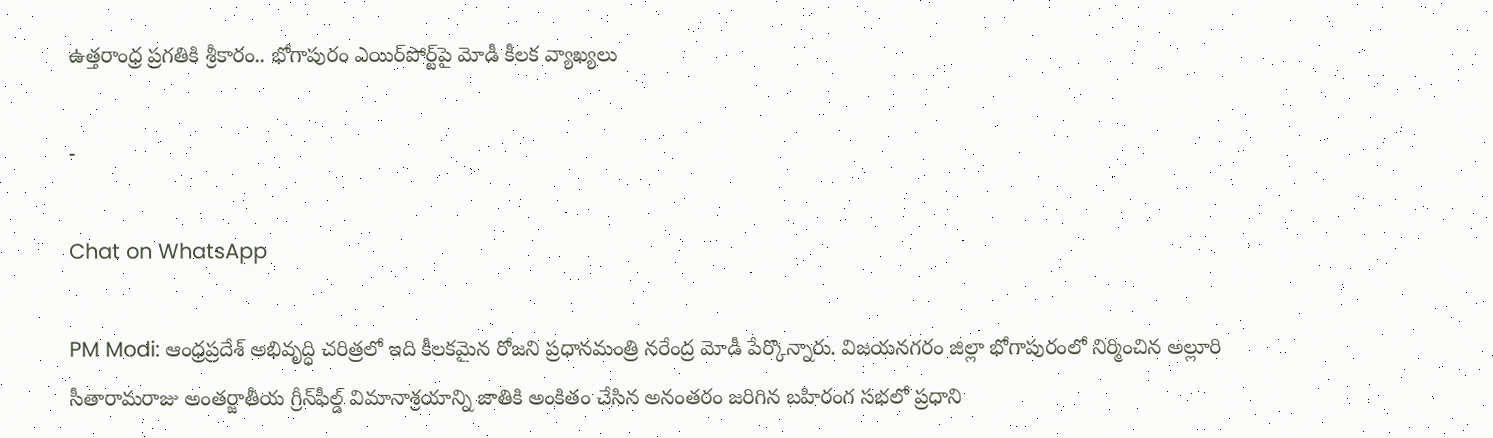ఉత్తరాంధ్ర ప్రగతికి శ్రీకారం.. భోగాపురం ఎయిర్‌పోర్ట్‌పై మోడీ కీలక వ్యాఖ్యలు

-

Chat on WhatsApp

PM Modi: ఆంధ్రప్రదేశ్ అభివృద్ధి చరిత్రలో ఇది కీలకమైన రోజని ప్రధానమంత్రి నరేంద్ర మోడీ పేర్కొన్నారు. విజయనగరం జిల్లా భోగాపురంలో నిర్మించిన అల్లూరి సీతారామరాజు అంతర్జాతీయ గ్రీన్‌ఫీల్డ్ విమానాశ్రయాన్ని జాతికి అంకితం చేసిన అనంతరం జరిగిన బహిరంగ సభలో ప్రధాని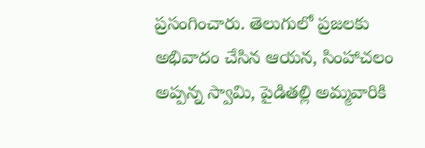ప్రసంగించారు. తెలుగులో ప్రజలకు అభివాదం చేసిన ఆయన, సింహాచలం అప్పన్న స్వామి, పైడితల్లి అమ్మవారికి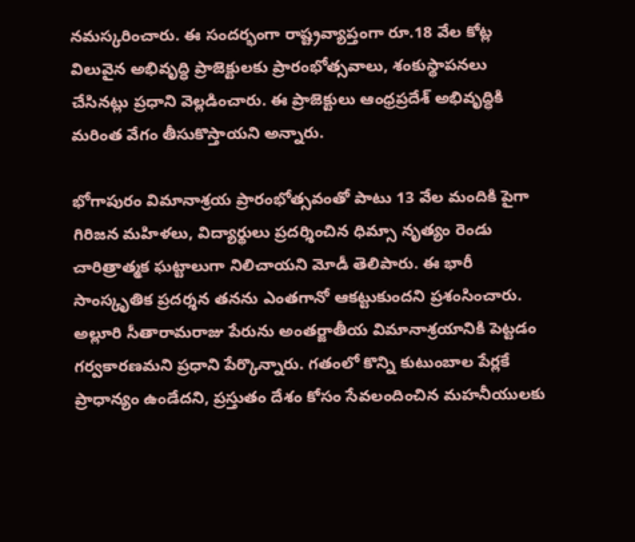నమస్కరించారు. ఈ సందర్భంగా రాష్ట్రవ్యాప్తంగా రూ.18 వేల కోట్ల విలువైన అభివృద్ధి ప్రాజెక్టులకు ప్రారంభోత్సవాలు, శంకుస్థాపనలు చేసినట్లు ప్రధాని వెల్లడించారు. ఈ ప్రాజెక్టులు ఆంధ్రప్రదేశ్ అభివృద్ధికి మరింత వేగం తీసుకొస్తాయని అన్నారు.

భోగాపురం విమానాశ్రయ ప్రారంభోత్సవంతో పాటు 13 వేల మందికి పైగా గిరిజన మహిళలు, విద్యార్థులు ప్రదర్శించిన ధిమ్సా నృత్యం రెండు చారిత్రాత్మక ఘట్టాలుగా నిలిచాయని మోడీ తెలిపారు. ఈ భారీ సాంస్కృతిక ప్రదర్శన తనను ఎంతగానో ఆకట్టుకుందని ప్రశంసించారు. అల్లూరి సీతారామరాజు పేరును అంతర్జాతీయ విమానాశ్రయానికి పెట్టడం గర్వకారణమని ప్రధాని పేర్కొన్నారు. గతంలో కొన్ని కుటుంబాల పేర్లకే ప్రాధాన్యం ఉండేదని, ప్రస్తుతం దేశం కోసం సేవలందించిన మహనీయులకు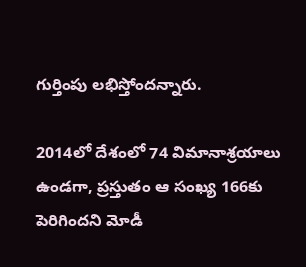గుర్తింపు లభిస్తోందన్నారు.

2014లో దేశంలో 74 విమానాశ్రయాలు ఉండగా, ప్రస్తుతం ఆ సంఖ్య 166కు పెరిగిందని మోడీ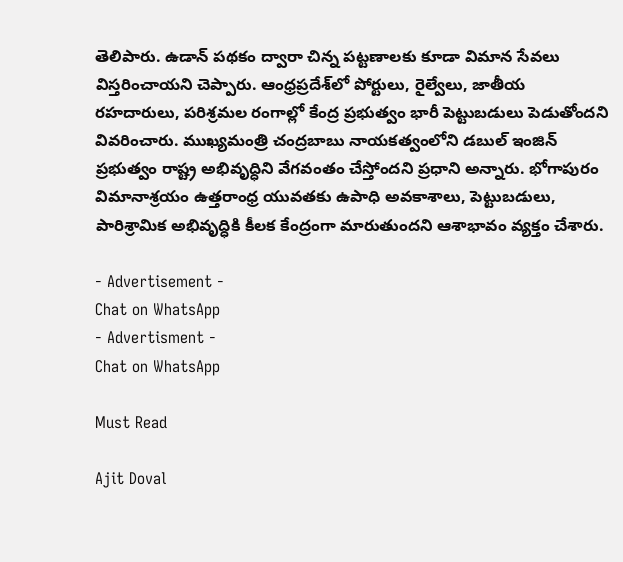తెలిపారు. ఉడాన్ పథకం ద్వారా చిన్న పట్టణాలకు కూడా విమాన సేవలు విస్తరించాయని చెప్పారు. ఆంధ్రప్రదేశ్‌లో పోర్టులు, రైల్వేలు, జాతీయ రహదారులు, పరిశ్రమల రంగాల్లో కేంద్ర ప్రభుత్వం భారీ పెట్టుబడులు పెడుతోందని వివరించారు. ముఖ్యమంత్రి చంద్రబాబు నాయకత్వంలోని డబుల్ ఇంజిన్ ప్రభుత్వం రాష్ట్ర అభివృద్ధిని వేగవంతం చేస్తోందని ప్రధాని అన్నారు. భోగాపురం విమానాశ్రయం ఉత్తరాంధ్ర యువతకు ఉపాధి అవకాశాలు, పెట్టుబడులు, పారిశ్రామిక అభివృద్ధికి కీలక కేంద్రంగా మారుతుందని ఆశాభావం వ్యక్తం చేశారు.

- Advertisement -
Chat on WhatsApp
- Advertisment -
Chat on WhatsApp

Must Read

Ajit Doval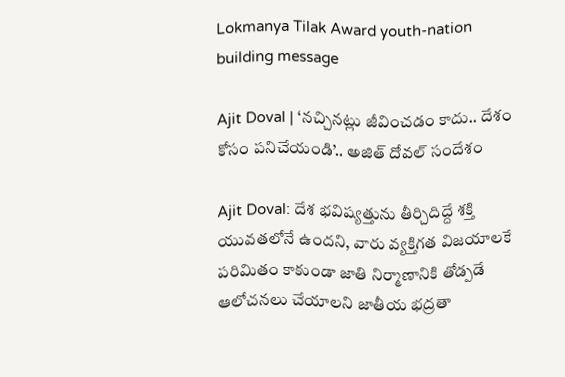Lokmanya Tilak Award youth-nation building message

Ajit Doval | ‘నచ్చినట్లు జీవించడం కాదు.. దేశం కోసం పనిచేయండి’.. అజిత్ దోవల్ సందేశం

Ajit Doval: దేశ భవిష్యత్తును తీర్చిదిద్దే శక్తి యువతలోనే ఉందని, వారు వ్యక్తిగత విజయాలకే పరిమితం కాకుండా జాతి నిర్మాణానికి తోడ్పడే ఆలోచనలు చేయాలని జాతీయ భద్రతా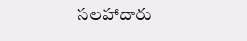సలహాదారు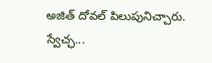అజిత్ దోవల్ పిలుపునిచ్చారు. స్వేచ్ఛ...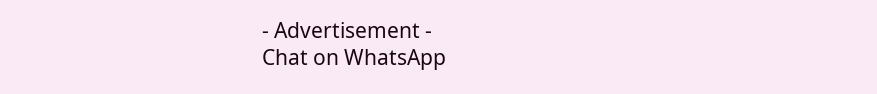- Advertisement -
Chat on WhatsApp